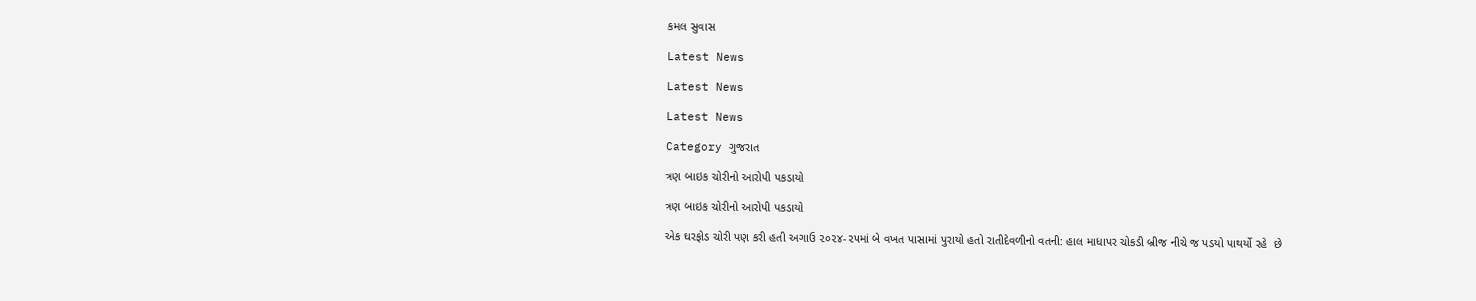કમલ સુવાસ

Latest News

Latest News

Latest News

Category ગુજરાત

ત્રણ બાઇક ચોરીનો આરોપી પકડાયો

ત્રણ બાઇક ચોરીનો આરોપી પકડાયો

એક ઘરફોડ ચોરી પણ કરી હતી અગાઉ ૨૦૨૪-૨૫માં બે વખત પાસામાં પુરાયો હતો રાતીદેવળીનો વતની: હાલ માધાપર ચોકડી બ્રીજ નીચે જ પડયો પાથર્યો રહે  છે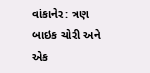વાંકાનેર: ત્રણ બાઇક ચોરી અને એક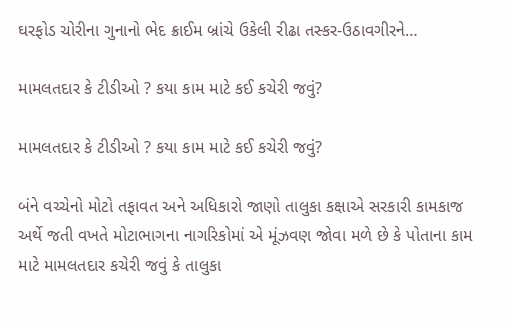ઘરફોડ ચોરીના ગુનાનો ભેદ ક્રાઈમ બ્રાંચે ઉકેલી રીઢા તસ્કર-ઉઠાવગીરને…

મામલતદાર કે ટીડીઓ ? કયા કામ માટે કઈ કચેરી જવું?

મામલતદાર કે ટીડીઓ ? કયા કામ માટે કઈ કચેરી જવું?

બંને વચ્ચેનો મોટો તફાવત અને અધિકારો જાણો તાલુકા કક્ષાએ સરકારી કામકાજ અર્થે જતી વખતે મોટાભાગના નાગરિકોમાં એ મૂંઝવણ જોવા મળે છે કે પોતાના કામ માટે મામલતદાર કચેરી જવું કે તાલુકા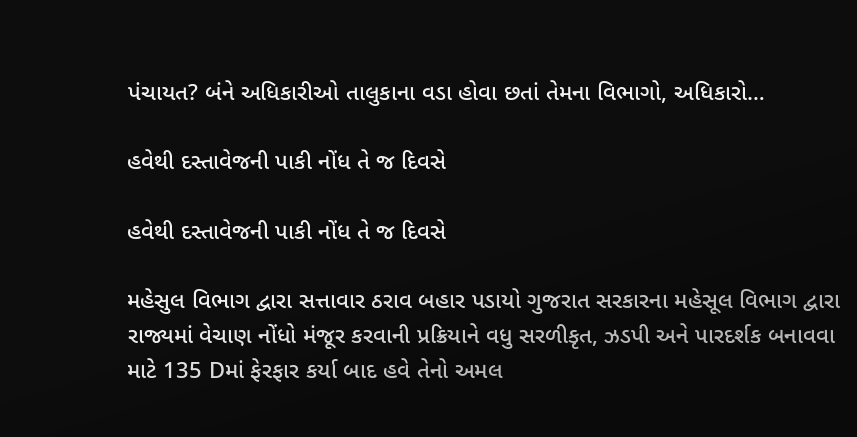પંચાયત? બંને અધિકારીઓ તાલુકાના વડા હોવા છતાં તેમના વિભાગો, અધિકારો…

હવેથી દસ્તાવેજની પાકી નોંધ તે જ દિવસે

હવેથી દસ્તાવેજની પાકી નોંધ તે જ દિવસે

મહેસુલ વિભાગ દ્વારા સત્તાવાર ઠરાવ બહાર પડાયો ગુજરાત સરકારના મહેસૂલ વિભાગ દ્વારા રાજ્યમાં વેચાણ નોંધો મંજૂર કરવાની પ્રક્રિયાને વધુ સરળીકૃત, ઝડપી અને પારદર્શક બનાવવા માટે 135 Dમાં ફેરફાર કર્યા બાદ હવે તેનો અમલ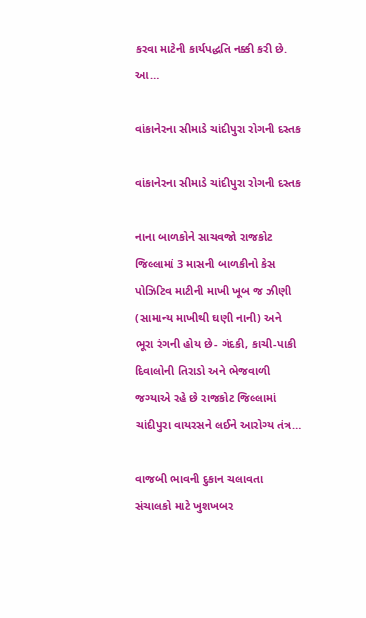કરવા માટેની કાર્યપદ્ધતિ નક્કી કરી છે. આ…

વાંકાનેરના સીમાડે ચાંદીપુરા રોગની દસ્તક

વાંકાનેરના સીમાડે ચાંદીપુરા રોગની દસ્તક

નાના બાળકોને સાચવજો રાજકોટ જિલ્લામાં 3 માસની બાળકીનો કેસ પોઝિટિવ માટીની માખી ખૂબ જ ઝીણી (સામાન્ય માખીથી ઘણી નાની) અને ભૂરા રંગની હોય છે- ગંદકી, કાચી-પાકી દિવાલોની તિરાડો અને ભેજવાળી જગ્યાએ રહે છે રાજકોટ જિલ્લામાં ચાંદીપુરા વાયરસને લઈને આરોગ્ય તંત્ર…

વાજબી ભાવની દુકાન ચલાવતા સંચાલકો માટે ખુશખબર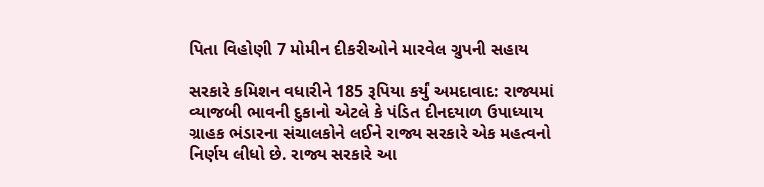પિતા વિહોણી 7 મોમીન દીકરીઓને મારવેલ ગ્રુપની સહાય

સરકારે કમિશન વધારીને 185 રૂપિયા કર્યું અમદાવાદ: રાજ્યમાં વ્યાજબી ભાવની દુકાનો એટલે કે પંડિત દીનદયાળ ઉપાધ્યાય ગ્રાહક ભંડારના સંચાલકોને લઈને રાજ્ય સરકારે એક મહત્વનો નિર્ણય લીધો છે. રાજ્ય સરકારે આ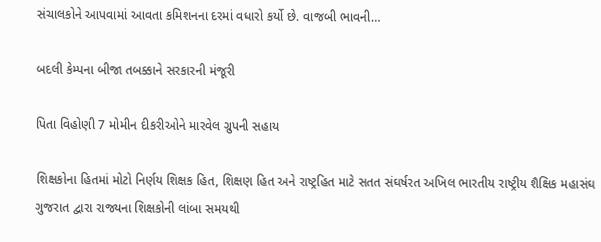સંચાલકોને આપવામાં આવતા કમિશનના દરમાં વધારો કર્યો છે. વાજબી ભાવની…

બદલી કેમ્પના બીજા તબક્કાને સરકારની મંજૂરી

પિતા વિહોણી 7 મોમીન દીકરીઓને મારવેલ ગ્રુપની સહાય

શિક્ષકોના હિતમાં મોટો નિર્ણય શિક્ષક હિત, શિક્ષણ હિત અને રાષ્ટ્રહિત માટે સતત સંઘર્ષરત અખિલ ભારતીય રાષ્ટ્રીય શૈક્ષિક મહાસંઘ ગુજરાત દ્વારા રાજ્યના શિક્ષકોની લાંબા સમયથી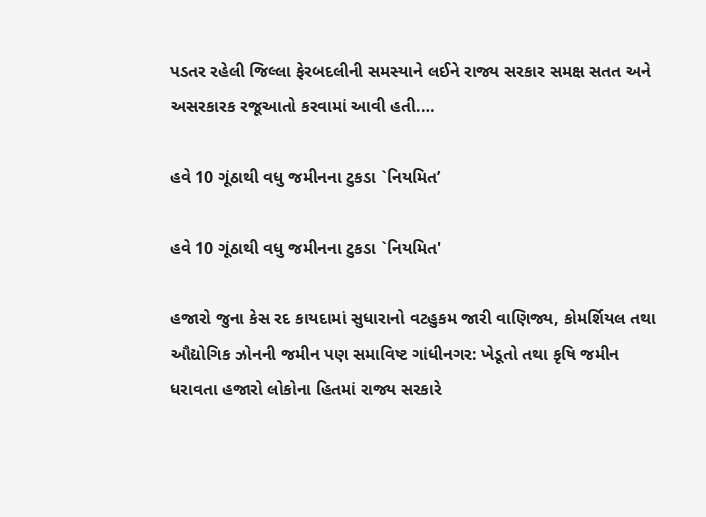પડતર રહેલી જિલ્લા ફેરબદલીની સમસ્યાને લઈને રાજ્ય સરકાર સમક્ષ સતત અને અસરકારક રજૂઆતો કરવામાં આવી હતી.…

હવે 10 ગૂંઠાથી વધુ જમીનના ટુકડા `નિયમિત’

હવે 10 ગૂંઠાથી વધુ જમીનના ટુકડા `નિયમિત'

હજારો જુના કેસ રદ કાયદામાં સુધારાનો વટહુકમ જારી વાણિજ્ય, કોમર્શિયલ તથા ઔદ્યોગિક ઝોનની જમીન પણ સમાવિષ્ટ ગાંધીનગર: ખેડૂતો તથા કૃષિ જમીન ધરાવતા હજારો લોકોના હિતમાં રાજ્ય સરકારે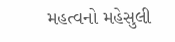મહત્વનો મહેસુલી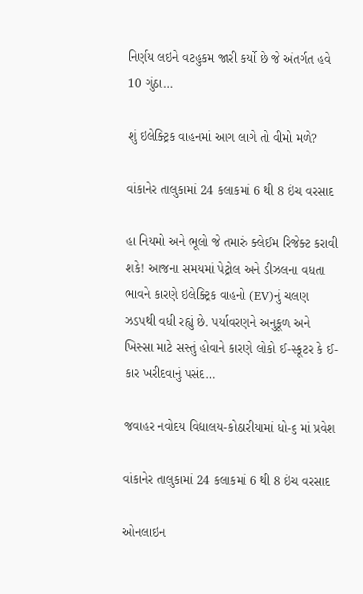નિર્ણય લઇને વટહુકમ જારી કર્યો છે જે અંતર્ગત હવે 10 ગુંઠા…

શું ઇલેક્ટ્રિક વાહનમાં આગ લાગે તો વીમો મળે?

વાંકાનેર તાલુકામાં 24 કલાકમાં 6 થી 8 ઇંચ વરસાદ

હા નિયમો અને ભૂલો જે તમારું ક્લેઈમ રિજેક્ટ કરાવી શકે! આજના સમયમાં પેટ્રોલ અને ડીઝલના વધતા ભાવને કારણે ઇલેક્ટ્રિક વાહનો (EV)નું ચલણ ઝડપથી વધી રહ્યું છે. પર્યાવરણને અનુકૂળ અને ખિસ્સા માટે સસ્તું હોવાને કારણે લોકો ઈ-સ્કૂટર કે ઈ-કાર ખરીદવાનું પસંદ…

જવાહર નવોદય વિદ્યાલય-કોઠારીયામાં ધો-૬ માં પ્રવેશ

વાંકાનેર તાલુકામાં 24 કલાકમાં 6 થી 8 ઇંચ વરસાદ

ઓનલાઇન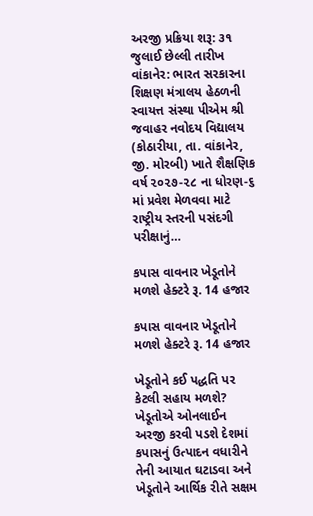અરજી પ્રક્રિયા શરૂ: ૩૧ જુલાઈ છેલ્લી તારીખ વાંકાનેર: ભારત સરકારના શિક્ષણ મંત્રાલય હેઠળની સ્વાયત્ત સંસ્થા પીએમ શ્રી જવાહર નવોદય વિદ્યાલય (કોઠારીયા, તા. વાંકાનેર, જી. મોરબી) ખાતે શૈક્ષણિક વર્ષ ૨૦૨૭-૨૮ ના ધોરણ-૬ માં પ્રવેશ મેળવવા માટે રાષ્ટ્રીય સ્તરની પસંદગી પરીક્ષાનું…

કપાસ વાવનાર ખેડૂતોને મળશે હેક્ટરે રૂ. 14 હજાર

કપાસ વાવનાર ખેડૂતોને મળશે હેક્ટરે રૂ. 14 હજાર

ખેડૂતોને કઈ પદ્ધતિ પર કેટલી સહાય મળશે? ખેડૂતોએ ઓનલાઈન અરજી કરવી પડશે દેશમાં કપાસનું ઉત્પાદન વધારીને તેની આયાત ઘટાડવા અને ખેડૂતોને આર્થિક રીતે સક્ષમ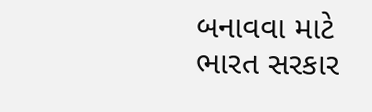બનાવવા માટે ભારત સરકાર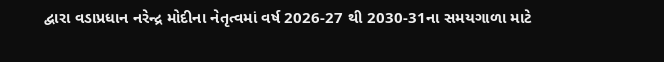દ્વારા વડાપ્રધાન નરેન્દ્ર મોદીના નેતૃત્વમાં વર્ષ 2026-27 થી 2030-31ના સમયગાળા માટે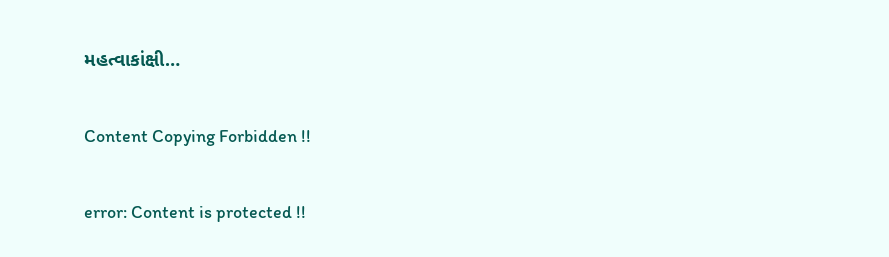મહત્વાકાંક્ષી…

Content Copying Forbidden !!

error: Content is protected !!